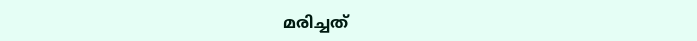മരിച്ചത്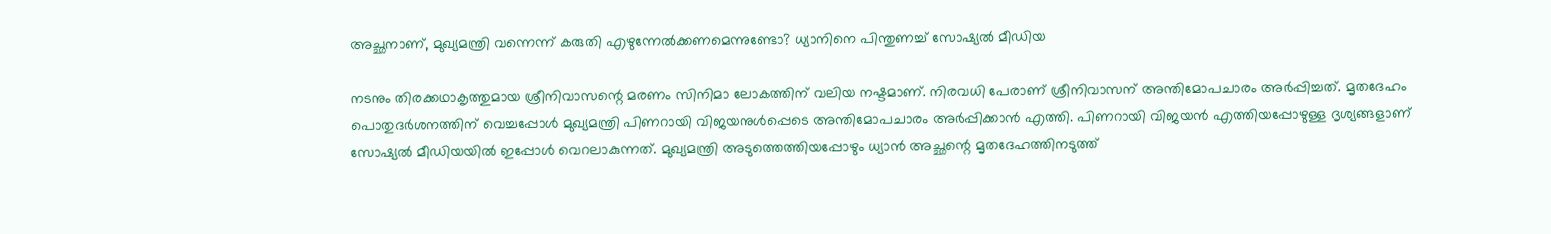അച്ഛനാണ്, മുഖ്യമന്ത്രി വന്നെന്ന് കരുതി എഴുന്നേൽക്കണമെന്നുണ്ടോ? ധ്യാനിനെ പിന്തുണച്ച് സോഷ്യൽ മീഡിയ

നടനും തിരക്കഥാകൃത്തുമായ ശ്രീനിവാസന്റെ മരണം സിനിമാ ലോകത്തിന് വലിയ നഷ്ടമാണ്. നിരവധി പേരാണ് ശ്രീനിവാസന് അന്തിമോപചാരം അർപ്പിച്ചത്. മൃതദേഹം പൊതുദർശനത്തിന് വെച്ചപ്പോൾ മുഖ്യമന്ത്രി പിണറായി വിജയനുൾപ്പെടെ അന്തിമോപചാരം അർപ്പിക്കാൻ എത്തി. പിണറായി വിജയൻ എത്തിയപ്പോഴുള്ള ദൃശ്യങ്ങളാണ് സോഷ്യൽ മീഡിയയിൽ ഇപ്പോൾ വെറലാകുന്നത്. മുഖ്യമന്ത്രി അടുത്തെത്തിയപ്പോഴും ധ്യാൻ അച്ഛന്റെ മൃതദേഹത്തിനടുത്ത്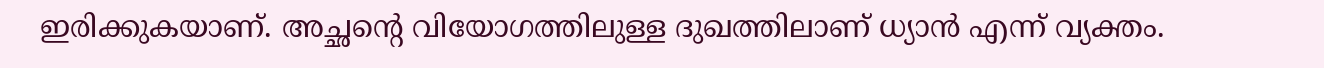ഇരിക്കുകയാണ്. അച്ഛന്റെ വിയോഗത്തിലുള്ള ദുഖത്തിലാണ് ധ്യാൻ എന്ന് വ്യക്തം.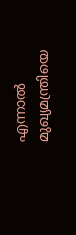എന്നാൽ മുഖ്യമന്ത്രിയെ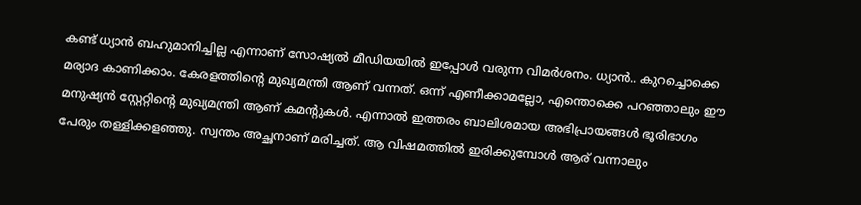കണ്ട് ധ്യാൻ ബഹുമാനിച്ചില്ല എന്നാണ് സോഷ്യൽ മീഡിയയിൽ ഇപ്പോൾ വരുന്ന വിമർശനം. ധ്യാൻ.. കുറച്ചൊക്കെ മര്യാദ കാണിക്കാം. കേരളത്തിന്റെ മുഖ്യമന്ത്രി ആണ് വന്നത്. ഒന്ന് എണീക്കാമല്ലോ, എന്തൊക്കെ പറഞ്ഞാലും ഈ മനുഷ്യൻ സ്റ്റേറ്റിന്റെ മുഖ്യമന്ത്രി ആണ് കമന്റുകൾ. എന്നാൽ ഇത്തരം ബാലിശമായ അഭിപ്രായങ്ങൾ ഭൂരിഭാഗം പേരും തള്ളിക്കളഞ്ഞു. സ്വന്തം അച്ഛനാണ് മരിച്ചത്. ആ വിഷമത്തിൽ ഇരിക്കുമ്പോൾ ആര് വന്നാലും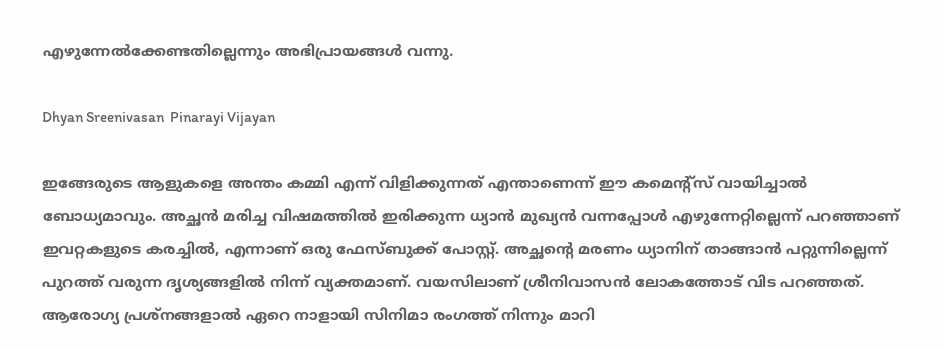എഴുന്നേൽക്കേണ്ടതില്ലെന്നും അഭിപ്രായങ്ങൾ വന്നു.

Dhyan Sreenivasan  Pinarayi Vijayan

ഇങ്ങേരുടെ ആളുകളെ അന്തം കമ്മി എന്ന് വിളിക്കുന്നത് എന്താണെന്ന് ഈ കമെന്റ്സ് വായിച്ചാൽ ബോധ്യമാവും. അച്ഛൻ മരിച്ച വിഷമത്തിൽ ഇരിക്കുന്ന ധ്യാൻ മുഖ്യൻ വന്നപ്പോൾ എഴുന്നേറ്റില്ലെന്ന് പറഞ്ഞാണ് ഇവറ്റകളുടെ കരച്ചിൽ, എന്നാണ് ഒരു ഫേസ്ബുക്ക് പോസ്റ്റ്. അച്ഛന്റെ മരണം ധ്യാനിന് താങ്ങാൻ പറ്റുന്നില്ലെന്ന് പുറത്ത് വരുന്ന ദൃശ്യങ്ങളിൽ നിന്ന് വ്യക്തമാണ്. വയസിലാണ് ശ്രീനിവാസൻ ലോകത്തോട് വിട പറഞ്ഞത്. ആരോഗ്യ പ്രശ്നങ്ങളാൽ ഏറെ നാളായി സിനിമാ രംഗത്ത് നിന്നും മാറി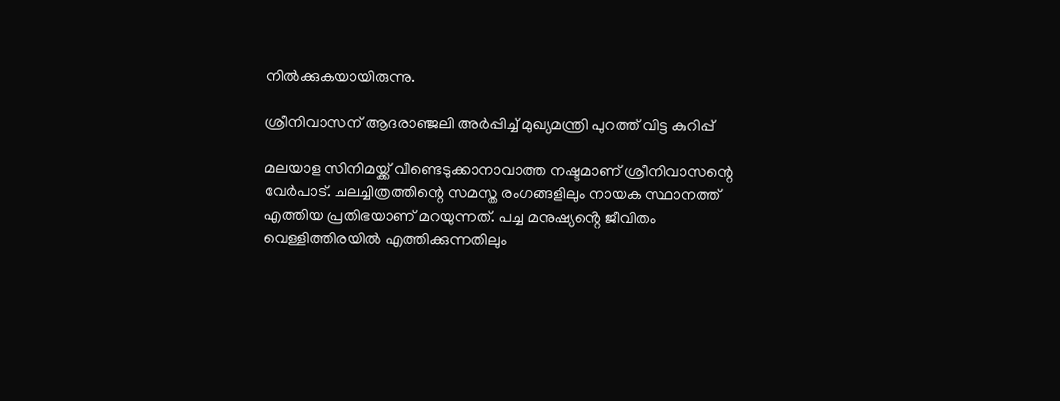നിൽക്കുകയായിരുന്നു.

ശ്രീനിവാസന് ആദരാഞ്ജലി അർപ്പിച്ച് മുഖ്യമന്ത്രി പുറത്ത് വിട്ട കുറിപ്പ്

മലയാള സിനിമയ്ക്ക് വീണ്ടെടുക്കാനാവാത്ത നഷ്ടമാണ് ശ്രീനിവാസന്റെ വേർപാട്. ചലച്ചിത്രത്തിന്റെ സമസ്ത രംഗങ്ങളിലും നായക സ്ഥാനത്ത് എത്തിയ പ്രതിഭയാണ് മറയുന്നത്. പച്ച മനുഷ്യൻ്റെ ജീവിതം വെള്ളിത്തിരയിൽ എത്തിക്കുന്നതിലും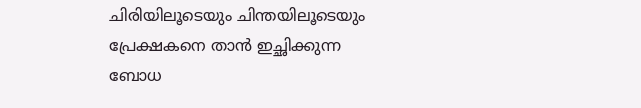ചിരിയിലൂടെയും ചിന്തയിലൂടെയും പ്രേക്ഷകനെ താൻ ഇച്ഛിക്കുന്ന ബോധ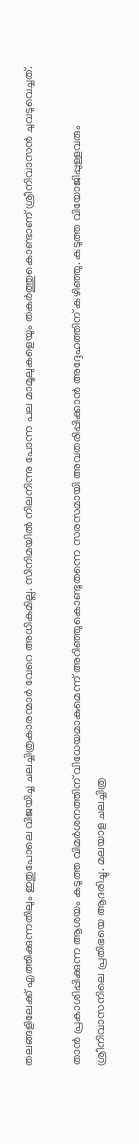തലങ്ങളിലേക്ക് എത്തിക്കുന്നതിലും ഇതുപോലെ വിജയിച്ച ചലച്ചിത്രകാരന്മാർ വേറെ അധികമില്ല. സിനിമയിൽ നിലനിന്നു പോന്ന പല മാമൂലുകളെയും തകർത്തുകൊണ്ടാണ് ശ്രീനിവാസൻ ചുവടുവെച്ചത്.

താൻ പ്രകാശിപ്പിക്കുന്ന ആശയം കടുത്ത വിമർശനത്തിന് വിധേയമാകുമെന്ന് അറിഞ്ഞുകൊണ്ടുതന്നെ സരസമായി അവതരിപ്പിക്കാൻ അദ്ദേഹത്തിന് കഴിഞ്ഞു. കടുത്ത വിയോജിപ്പുള്ളവരും ശ്രീനിവാസനിലെ പ്രതിഭയെ ആദരിച്ചു. മലയാള ചലച്ചിത്ര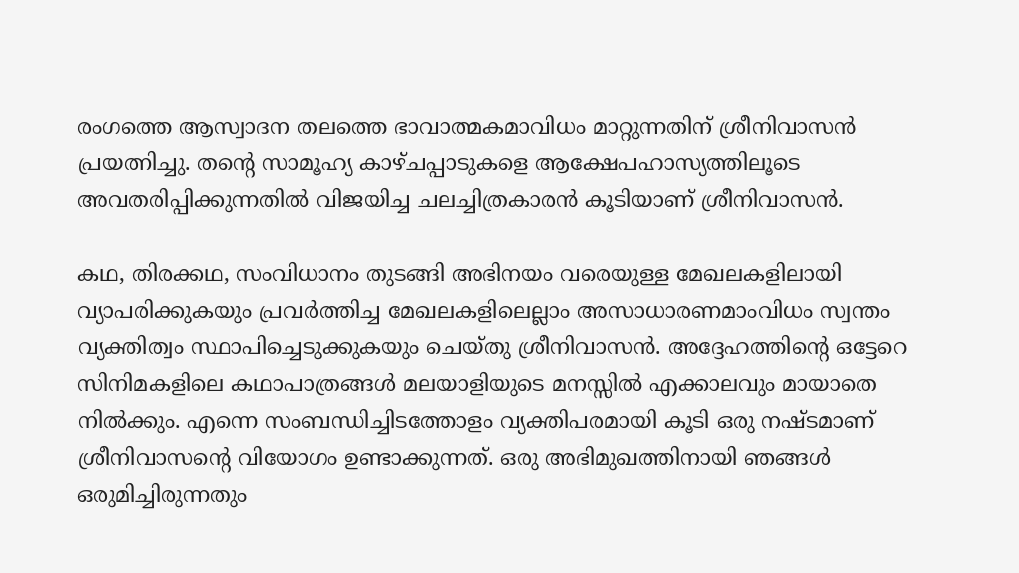രംഗത്തെ ആസ്വാദന തലത്തെ ഭാവാത്മകമാവിധം മാറ്റുന്നതിന് ശ്രീനിവാസൻ പ്രയത്നിച്ചു. തൻ്റെ സാമൂഹ്യ കാഴ്ചപ്പാടുകളെ ആക്ഷേപഹാസ്യത്തിലൂടെ അവതരിപ്പിക്കുന്നതിൽ വിജയിച്ച ചലച്ചിത്രകാരൻ കൂടിയാണ് ശ്രീനിവാസൻ.

കഥ, തിരക്കഥ, സംവിധാനം തുടങ്ങി അഭിനയം വരെയുള്ള മേഖലകളിലായി വ്യാപരിക്കുകയും പ്രവർത്തിച്ച മേഖലകളിലെല്ലാം അസാധാരണമാംവിധം സ്വന്തം വ്യക്തിത്വം സ്ഥാപിച്ചെടുക്കുകയും ചെയ്തു ശ്രീനിവാസൻ. അദ്ദേഹത്തിൻ്റെ ഒട്ടേറെ സിനിമകളിലെ കഥാപാത്രങ്ങൾ മലയാളിയുടെ മനസ്സിൽ എക്കാലവും മായാതെ നിൽക്കും. എന്നെ സംബന്ധിച്ചിടത്തോളം വ്യക്തിപരമായി കൂടി ഒരു നഷ്ടമാണ് ശ്രീനിവാസന്റെ വിയോഗം ഉണ്ടാക്കുന്നത്. ഒരു അഭിമുഖത്തിനായി ഞങ്ങൾ ഒരുമിച്ചിരുന്നതും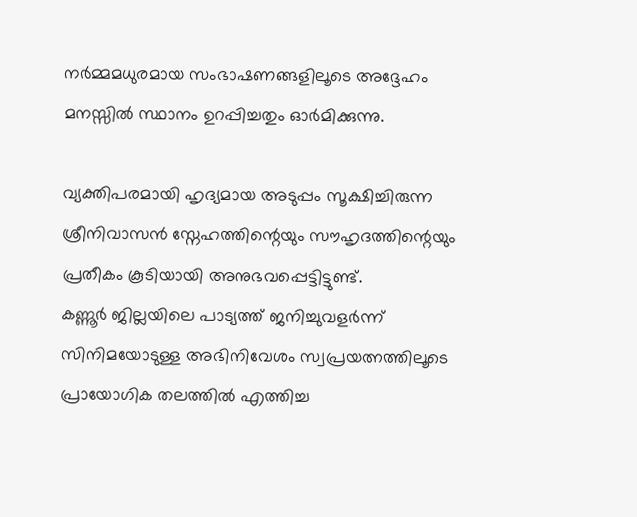നർമ്മമധുരമായ സംഭാഷണങ്ങളിലൂടെ അദ്ദേഹം മനസ്സിൽ സ്ഥാനം ഉറപ്പിച്ചതും ഓർമിക്കുന്നു.

വ്യക്തിപരമായി ഹൃദ്യമായ അടുപ്പം സൂക്ഷിച്ചിരുന്ന ശ്രീനിവാസൻ സ്നേഹത്തിന്റെയും സൗഹൃദത്തിന്റെയും പ്രതീകം കൂടിയായി അനുഭവപ്പെട്ടിട്ടുണ്ട്.
കണ്ണൂർ ജില്ലയിലെ പാട്യത്ത് ജനിച്ചുവളർന്ന് സിനിമയോടുള്ള അഭിനിവേശം സ്വപ്രയത്നത്തിലൂടെ പ്രായോഗിക തലത്തിൽ എത്തിച്ച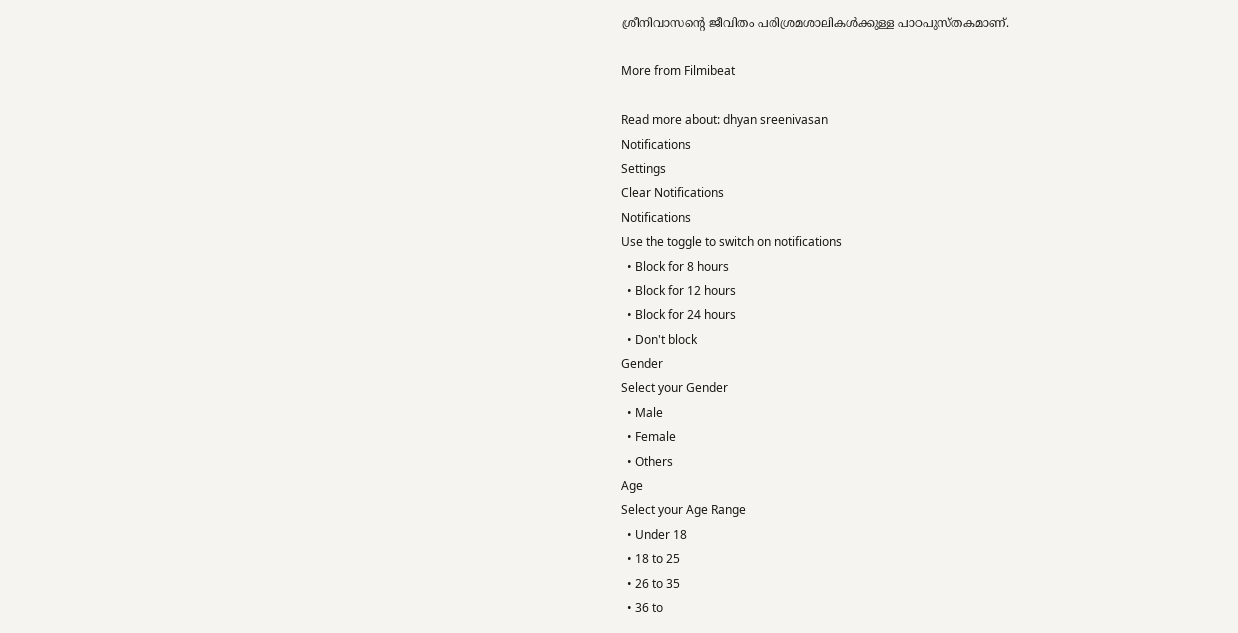ശ്രീനിവാസന്റെ ജീവിതം പരിശ്രമശാലികൾക്കുള്ള പാഠപുസ്തകമാണ്.

More from Filmibeat

Read more about: dhyan sreenivasan
Notifications
Settings
Clear Notifications
Notifications
Use the toggle to switch on notifications
  • Block for 8 hours
  • Block for 12 hours
  • Block for 24 hours
  • Don't block
Gender
Select your Gender
  • Male
  • Female
  • Others
Age
Select your Age Range
  • Under 18
  • 18 to 25
  • 26 to 35
  • 36 to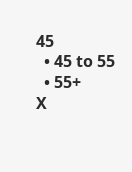45
  • 45 to 55
  • 55+
X